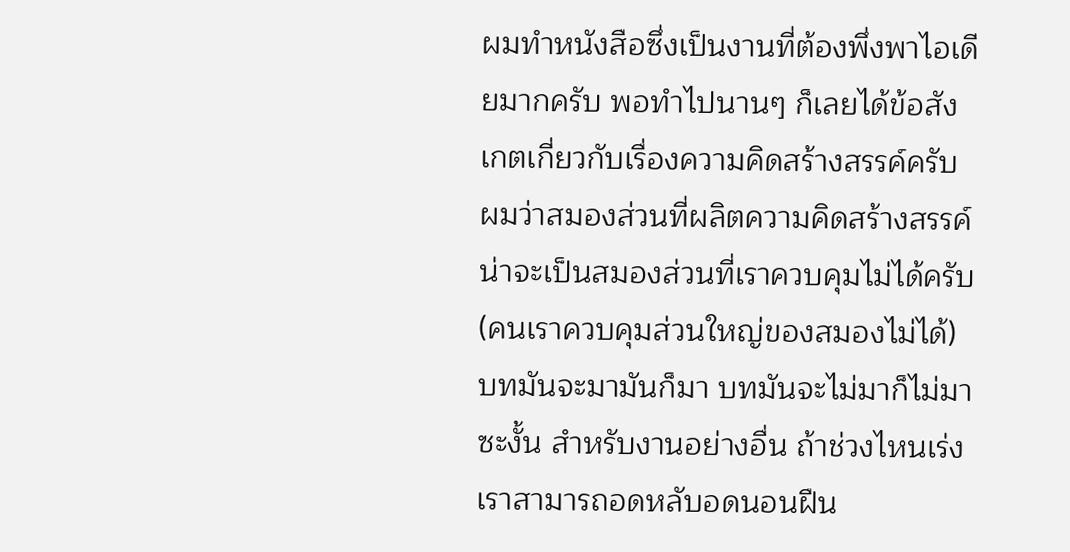ผมทำหนังสือซึ่งเป็นงานที่ต้องพึ่งพาไอเดียมากครับ พอทำไปนานๆ ก็เลยได้ข้อสังเกตเกี่ยวกับเรื่องความคิดสร้างสรรค์ครับ
ผมว่าสมองส่วนที่ผลิตความคิดสร้างสรรค์น่าจะเป็นสมองส่วนที่เราควบคุมไม่ได้ครับ (คนเราควบคุมส่วนใหญ่ของสมองไม่ได้) บทมันจะมามันก็มา บทมันจะไม่มาก็ไม่มาซะงั้น สำหรับงานอย่างอื่น ถ้าช่วงไหนเร่ง เราสามารถอดหลับอดนอนฝืน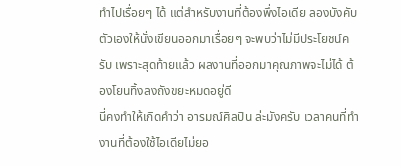ทำไปเรื่อยๆ ได้ แต่สำหรับงานที่ต้องพึ่งไอเดีย ลองบังคับตัวเองให้นั่งเขียนออกมาเรื่อยๆ จะพบว่าไม่มีประโยชน์ครับ เพราะสุดท้ายแล้ว ผลงานที่ออกมาคุณภาพจะไม่ได้ ต้องโยนทิ้งลงถังขยะหมดอยู่ดี
นี่คงทำให้เกิดคำว่า อารมณ์ศิลปิน ล่ะมังครับ เวลาคนที่ทำงานที่ต้องใช้ไอเดียไม่ยอ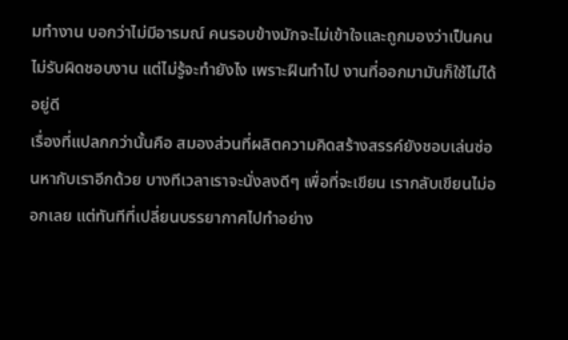มทำงาน บอกว่าไม่มีอารมณ์ คนรอบข้างมักจะไม่เข้าใจและถูกมองว่าเป็นคนไม่รับผิดชอบงาน แต่ไม่รู้จะทำยังไง เพราะฝืนทำไป งานที่ออกมามันก็ใช้ไม่ได้อยู่ดี
เรื่องที่แปลกกว่านั้นคือ สมองส่วนที่ผลิตความคิดสร้างสรรค์ยังชอบเล่นซ่อนหากับเราอีกด้วย บางทีเวลาเราจะนั่งลงดีๆ เพื่อที่จะเขียน เรากลับเขียนไม่ออกเลย แต่ทันทีที่เปลี่ยนบรรยากาศไปทำอย่าง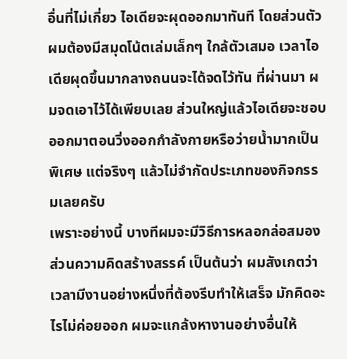อื่นที่ไม่เกี่ยว ไอเดียจะผุดออกมาทันที โดยส่วนตัวผมต้องมีสมุดโน้ตเล่มเล็กๆ ใกล้ตัวเสมอ เวลาไอเดียผุดขึ้นมากลางถนนจะได้จดไว้ทัน ที่ผ่านมา ผมจดเอาไว้ได้เพียบเลย ส่วนใหญ่แล้วไอเดียจะชอบออกมาตอนวิ่งออกกำลังกายหรือว่ายน้ำมากเป็นพิเศษ แต่จริงๆ แล้วไม่จำกัดประเภทของกิจกรรมเลยครับ
เพราะอย่างนี้ บางทีผมจะมีวิธีการหลอกล่อสมองส่วนความคิดสร้างสรรค์ เป็นต้นว่า ผมสังเกตว่า เวลามีงานอย่างหนึ่งที่ต้องรีบทำให้เสร็จ มักคิดอะไรไม่ค่อยออก ผมจะแกล้งหางานอย่างอื่นให้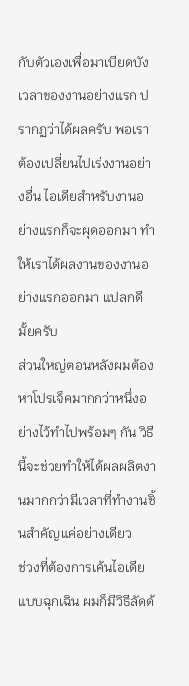กับตัวเองเพื่อมาเบียดบังเวลาของงานอย่างแรก ปรากฏว่าได้ผลครับ พอเราต้องเปลี่ยนไปเร่งงานอย่างอื่น ไอเดียสำหรับงานอย่างแรกก็จะผุดออกมา ทำให้เราได้ผลงานของงานอย่างแรกออกมา แปลกดีมั้ยครับ
ส่วนใหญ่ตอนหลังผมต้องหาโปรเจ็คมากกว่าหนึ่งอย่างไว้ทำไปพร้อมๆ กัน วิธีนี้จะช่วยทำให้ได้ผลผลิตงานมากกว่ามีเวลาที่ทำงานชิ้นสำคัญแค่อย่างเดียว
ช่วงที่ต้องการเค้นไอเดียแบบฉุกเฉิน ผมก็มีวิธีลัดด้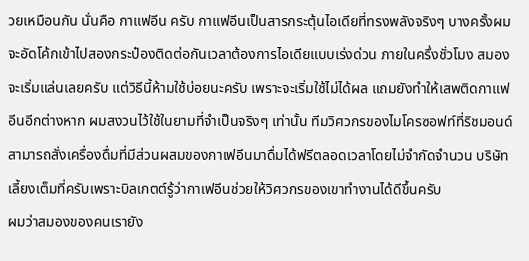วยเหมือนกัน นั่นคือ กาแฟอีน ครับ กาแฟอีนเป็นสารกระตุ้นไอเดียที่ทรงพลังจริงๆ บางครั้งผมจะอัดโค้กเข้าไปสองกระป๋องติดต่อกันเวลาต้องการไอเดียแบบเร่งด่วน ภายในครึ่งชั่วโมง สมองจะเริ่มแล่นเลยครับ แต่วิธีนี้ห้ามใช้บ่อยนะครับ เพราะจะเริ่มใช้ไม่ได้ผล แถมยังทำให้เสพติดกาแฟอีนอีกต่างหาก ผมสงวนไว้ใช้ในยามที่จำเป็นจริงๆ เท่านั้น ทีมวิศวกรของไมโครซอฟท์ที่ริชมอนด์สามารถสั่งเครื่องดื่มที่มีส่วนผสมของกาเฟอีนมาดื่มได้ฟรีตลอดเวลาโดยไม่จำกัดจำนวน บริษัทเลี้ยงเต็มที่ครับเพราะบิลเกตต์รู้ว่ากาเฟอีนช่วยให้วิศวกรของเขาทำงานได้ดีขึ้นครับ
ผมว่าสมองของคนเรายัง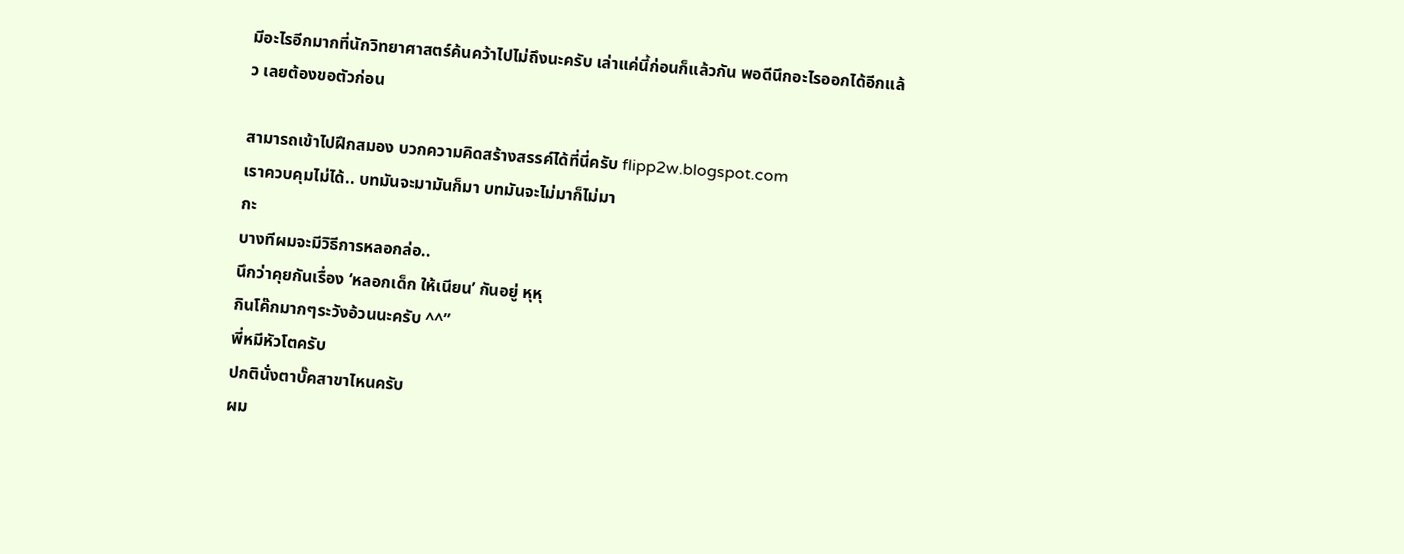มีอะไรอีกมากที่นักวิทยาศาสตร์ค้นคว้าไปไม่ถึงนะครับ เล่าแค่นี้ก่อนก็แล้วกัน พอดีนึกอะไรออกได้อีกแล้ว เลยต้องขอตัวก่อน

สามารถเข้าไปฝึกสมอง บวกความคิดสร้างสรรค์ได้ที่นี่ครับ flipp2w.blogspot.com
เราควบคุมไม่ได้.. บทมันจะมามันก็มา บทมันจะไม่มาก็ไม่มา
กะ
บางทีผมจะมีวิธีการหลอกล่อ..
นึกว่าคุยกันเรื่อง ‘หลอกเด็ก ให้เนียน’ กันอยู่ หุหุ
กินโค๊กมากๆระวังอ้วนนะครับ ^^”
พี่หมีหัวโตครับ
ปกตินั่งตาบั๊คสาขาไหนครับ
ผม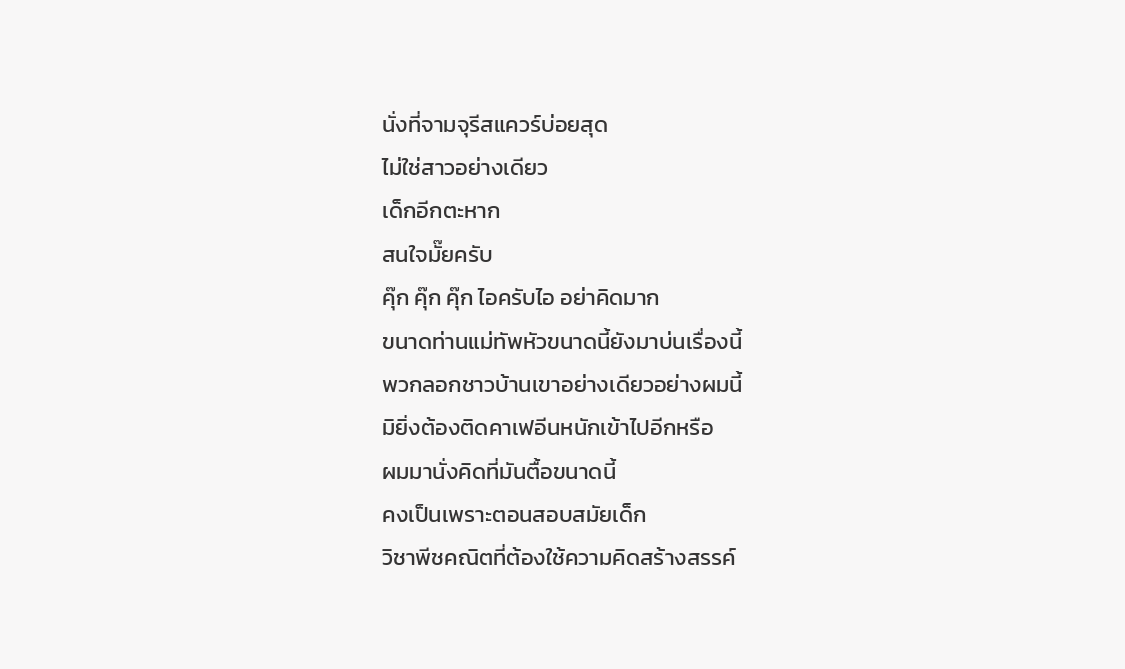นั่งที่จามจุรีสแควร์บ่อยสุด
ไม่ใช่สาวอย่างเดียว
เด็กอีกตะหาก
สนใจมั๊ยครับ
คุ๊ก คุ๊ก คุ๊ก ไอครับไอ อย่าคิดมาก
ขนาดท่านแม่ทัพหัวขนาดนี้ยังมาบ่นเรื่องนี้
พวกลอกชาวบ้านเขาอย่างเดียวอย่างผมนี้
มิยิ่งต้องติดคาเฟอีนหนักเข้าไปอีกหรือ
ผมมานั่งคิดที่มันตื้อขนาดนี้
คงเป็นเพราะตอนสอบสมัยเด็ก
วิชาพีชคณิตที่ต้องใช้ความคิดสร้างสรรค์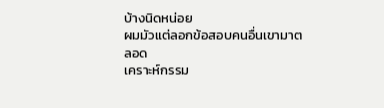บ้างนิดหน่อย
ผมมัวแต่ลอกข้อสอบคนอื่นเขามาตลอด
เคราะห์กรรม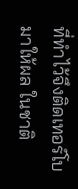ที่ทำไว้จึงติดเทอร์โบมาให้ผล ในชาติ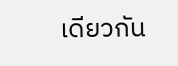เดียวกัน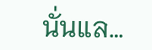นั่นแล…